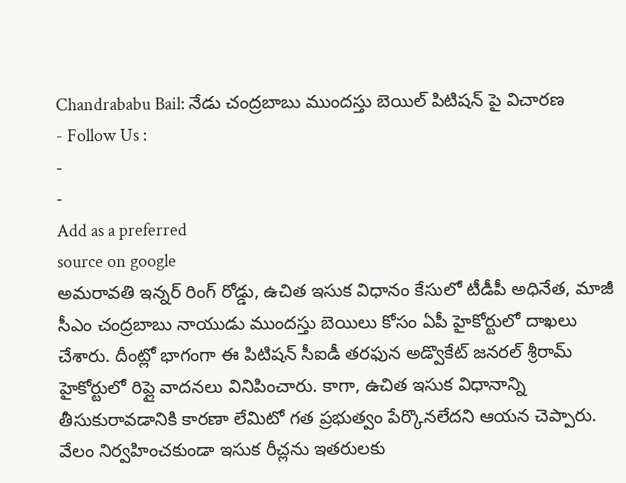Chandrababu Bail: నేడు చంద్రబాబు ముందస్తు బెయిల్ పిటిషన్ పై విచారణ
- Follow Us :
-
-
Add as a preferred
source on google
అమరావతి ఇన్నర్ రింగ్ రోడ్డు, ఉచిత ఇసుక విధానం కేసులో టీడీపీ అధినేత, మాజీ సీఎం చంద్రబాబు నాయుడు ముందస్తు బెయిలు కోసం ఏపీ హైకోర్టులో దాఖలు చేశారు. దీంట్లో భాగంగా ఈ పిటిషన్ సీఐడీ తరఫున అడ్వొకేట్ జనరల్ శ్రీరామ్ హైకోర్టులో రిప్లై వాదనలు వినిపించారు. కాగా, ఉచిత ఇసుక విధానాన్ని తీసుకురావడానికి కారణా లేమిటో గత ప్రభుత్వం పేర్కొనలేదని ఆయన చెప్పారు. వేలం నిర్వహించకుండా ఇసుక రీచ్లను ఇతరులకు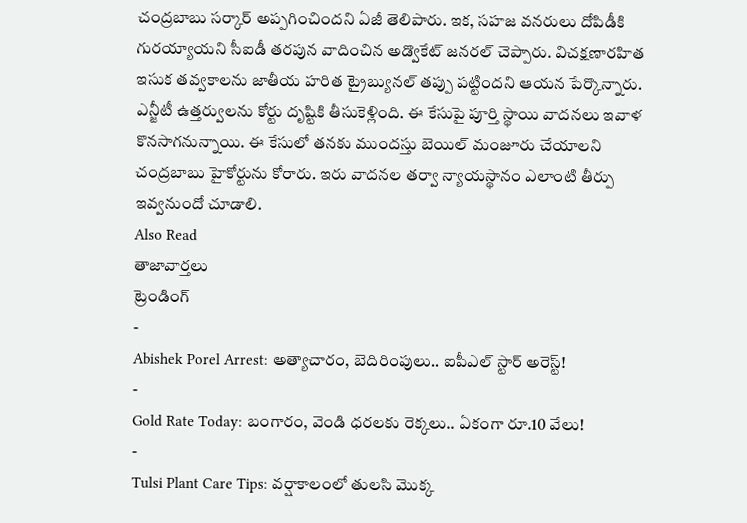చంద్రబాబు సర్కార్ అప్పగించిందని ఏజీ తెలిపారు. ఇక, సహజ వనరులు దోపిడీకి గురయ్యాయని సీఐడీ తరపున వాదించిన అడ్వొకేట్ జనరల్ చెప్పారు. విచక్షణారహిత ఇసుక తవ్వకాలను జాతీయ హరిత ట్రైబ్యునల్ తప్పు పట్టిందని ఆయన పేర్కొన్నారు. ఎన్జీటీ ఉత్తర్వులను కోర్టు దృష్టికి తీసుకెళ్లింది. ఈ కేసుపై పూర్తి స్థాయి వాదనలు ఇవాళ కొనసాగనున్నాయి. ఈ కేసులో తనకు ముందస్తు బెయిల్ మంజూరు చేయాలని చంద్రబాబు హైకోర్టును కోరారు. ఇరు వాదనల తర్వా న్యాయస్థానం ఎలాంటి తీర్పు ఇవ్వనుందో చూడాలి.
Also Read
తాజావార్తలు
ట్రెండింగ్
-
Abishek Porel Arrest: అత్యాచారం, బెదిరింపులు.. ఐపీఎల్ స్టార్ అరెస్ట్!
-
Gold Rate Today: బంగారం, వెండి ధరలకు రెక్కలు.. ఏకంగా రూ.10 వేలు!
-
Tulsi Plant Care Tips: వర్షాకాలంలో తులసి మొక్క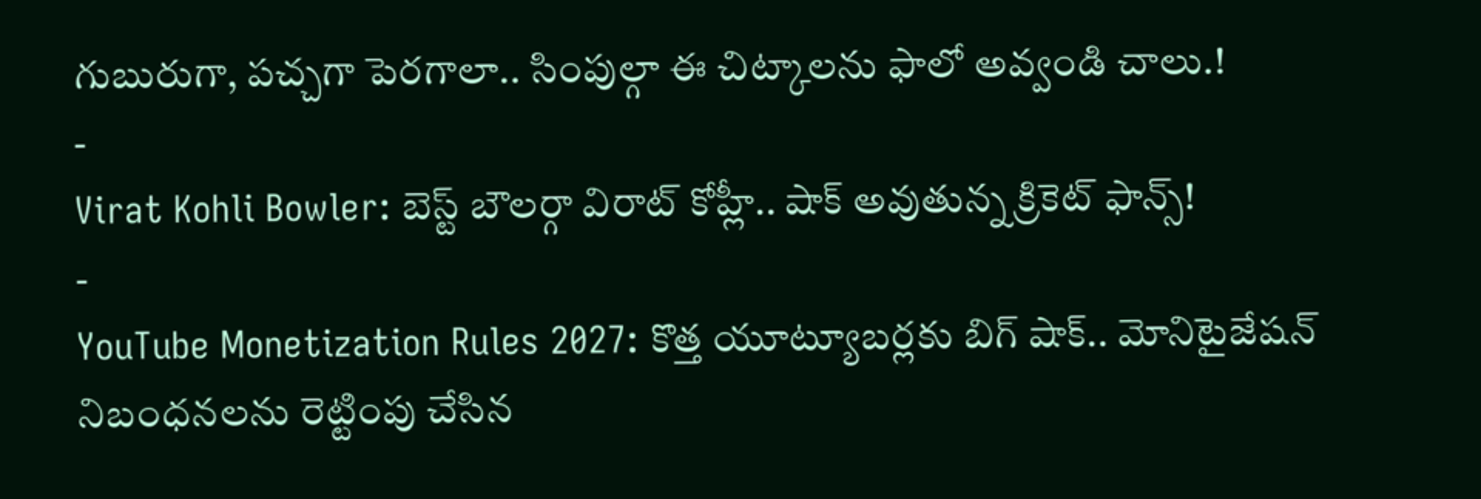గుబురుగా, పచ్చగా పెరగాలా.. సింపుల్గా ఈ చిట్కాలను ఫాలో అవ్వండి చాలు.!
-
Virat Kohli Bowler: బెస్ట్ బౌలర్గా విరాట్ కోహ్లీ.. షాక్ అవుతున్న క్రికెట్ ఫాన్స్!
-
YouTube Monetization Rules 2027: కొత్త యూట్యూబర్లకు బిగ్ షాక్.. మోనిటైజేషన్ నిబంధనలను రెట్టింపు చేసిన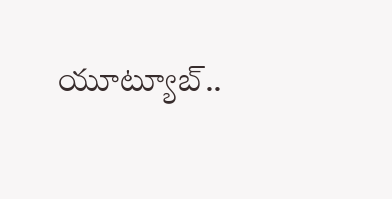యూట్యూబ్..